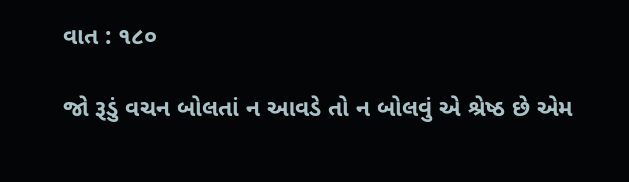વાત : ૧૮૦

જો રૂડું વચન બોલતાં ન આવડે તો ન બોલવું એ શ્રેષ્ઠ છે એમ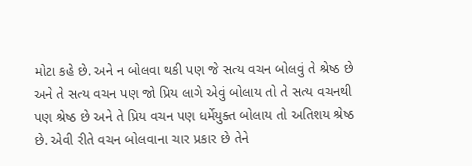મોટા કહે છે. અને ન બોલવા થકી પણ જે સત્ય વચન બોલવું તે શ્રેષ્ઠ છે અને તે સત્ય વચન પણ જો પ્રિય લાગે એવું બોલાય તો તે સત્ય વચનથી પણ શ્રેષ્ઠ છે અને તે પ્રિય વચન પણ ધર્મેયુક્ત બોલાય તો અતિશય શ્રેષ્ઠ છે. એવી રીતે વચન બોલવાના ચાર પ્રકાર છે તેને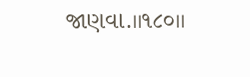જાણવા.।।૧૮૦।।